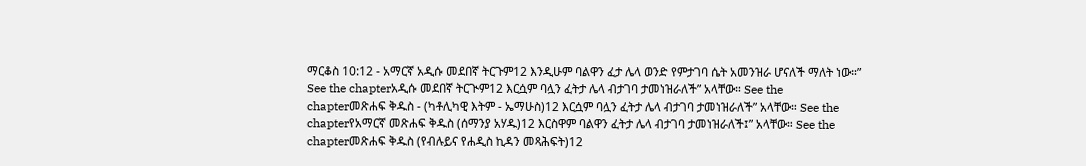ማርቆስ 10:12 - አማርኛ አዲሱ መደበኛ ትርጉም12 እንዲሁም ባልዋን ፈታ ሌላ ወንድ የምታገባ ሴት አመንዝራ ሆናለች ማለት ነው።” See the chapterአዲሱ መደበኛ ትርጒም12 እርሷም ባሏን ፈትታ ሌላ ብታገባ ታመነዝራለች” አላቸው። See the chapterመጽሐፍ ቅዱስ - (ካቶሊካዊ እትም - ኤማሁስ)12 እርሷም ባሏን ፈትታ ሌላ ብታገባ ታመነዝራለች” አላቸው። See the chapterየአማርኛ መጽሐፍ ቅዱስ (ሰማንያ አሃዱ)12 እርስዋም ባልዋን ፈትታ ሌላ ብታገባ ታመነዝራለች፤” አላቸው። See the chapterመጽሐፍ ቅዱስ (የብሉይና የሐዲስ ኪዳን መጻሕፍት)12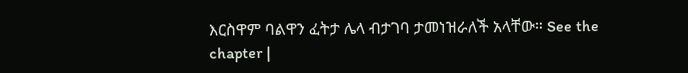እርስዋም ባልዋን ፈትታ ሌላ ብታገባ ታመነዝራለች አላቸው። See the chapter |